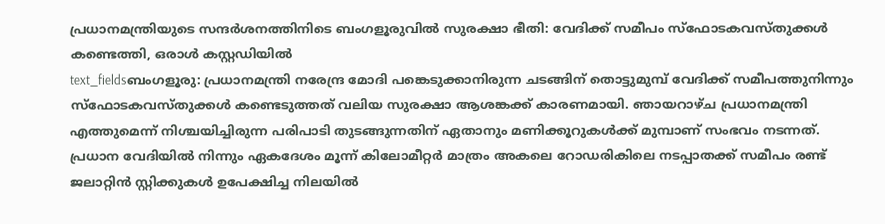പ്രധാനമന്ത്രിയുടെ സന്ദർശനത്തിനിടെ ബംഗളൂരുവിൽ സുരക്ഷാ ഭീതി: വേദിക്ക് സമീപം സ്ഫോടകവസ്തുക്കൾ കണ്ടെത്തി, ഒരാൾ കസ്റ്റഡിയിൽ
text_fieldsബംഗളൂരു: പ്രധാനമന്ത്രി നരേന്ദ്ര മോദി പങ്കെടുക്കാനിരുന്ന ചടങ്ങിന് തൊട്ടുമുമ്പ് വേദിക്ക് സമീപത്തുനിന്നും സ്ഫോടകവസ്തുക്കൾ കണ്ടെടുത്തത് വലിയ സുരക്ഷാ ആശങ്കക്ക് കാരണമായി. ഞായറാഴ്ച പ്രധാനമന്ത്രി എത്തുമെന്ന് നിശ്ചയിച്ചിരുന്ന പരിപാടി തുടങ്ങുന്നതിന് ഏതാനും മണിക്കൂറുകൾക്ക് മുമ്പാണ് സംഭവം നടന്നത്.
പ്രധാന വേദിയിൽ നിന്നും ഏകദേശം മൂന്ന് കിലോമീറ്റർ മാത്രം അകലെ റോഡരികിലെ നടപ്പാതക്ക് സമീപം രണ്ട് ജലാറ്റിൻ സ്റ്റിക്കുകൾ ഉപേക്ഷിച്ച നിലയിൽ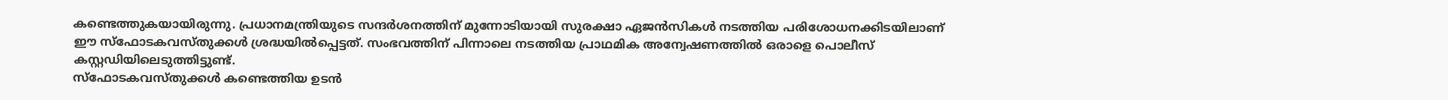കണ്ടെത്തുകയായിരുന്നു. പ്രധാനമന്ത്രിയുടെ സന്ദർശനത്തിന് മുന്നോടിയായി സുരക്ഷാ ഏജൻസികൾ നടത്തിയ പരിശോധനക്കിടയിലാണ് ഈ സ്ഫോടകവസ്തുക്കൾ ശ്രദ്ധയിൽപ്പെട്ടത്. സംഭവത്തിന് പിന്നാലെ നടത്തിയ പ്രാഥമിക അന്വേഷണത്തിൽ ഒരാളെ പൊലീസ് കസ്റ്റഡിയിലെടുത്തിട്ടുണ്ട്.
സ്ഫോടകവസ്തുക്കൾ കണ്ടെത്തിയ ഉടൻ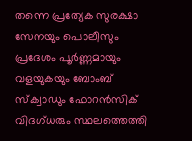തന്നെ പ്രത്യേക സുരക്ഷാ സേനയും പൊലീസും പ്രദേശം പൂർണ്ണമായും വളയുകയും ബോംബ് സ്ക്വാഡും ഫോറൻസിക് വിദഗ്ധരും സ്ഥലത്തെത്തി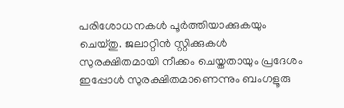പരിശോധനകൾ പൂർത്തിയാക്കുകയും ചെയ്തു. ജലാറ്റിൻ സ്റ്റിക്കുകൾ സുരക്ഷിതമായി നീക്കം ചെയ്തതായും പ്രദേശം ഇപ്പോൾ സുരക്ഷിതമാണെന്നും ബംഗളൂരു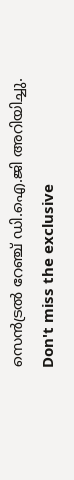സെൻട്രൽ റേഞ്ച് ഡി.ഐ.ജി അറിയിച്ചു.
Don't miss the exclusive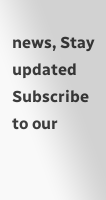news, Stay updated
Subscribe to our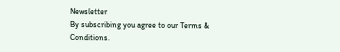Newsletter
By subscribing you agree to our Terms & Conditions.